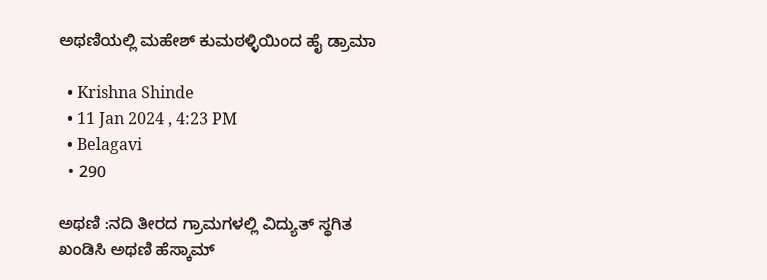ಅಥಣಿಯಲ್ಲಿ ಮಹೇಶ್ ಕುಮಠಳ್ಳಿಯಿಂದ ಹೈ ಡ್ರಾಮಾ

  • Krishna Shinde
  • 11 Jan 2024 , 4:23 PM
  • Belagavi
  • 290

ಅಥಣಿ :ನದಿ ತೀರದ ಗ್ರಾಮಗಳಲ್ಲಿ ವಿದ್ಯುತ್ ಸ್ಥಗಿತ ಖಂಡಿಸಿ ಅಥಣಿ ಹೆಸ್ಕಾಮ್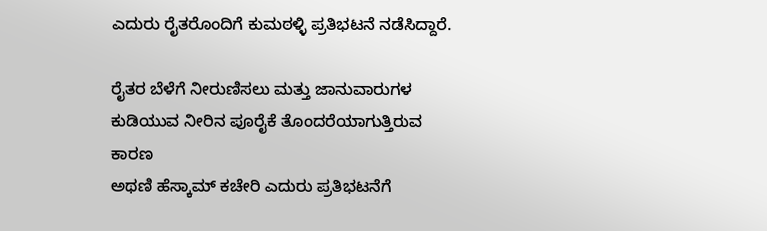ಎದುರು ರೈತರೊಂದಿಗೆ ಕುಮಠಳ್ಳಿ ಪ್ರತಿಭಟನೆ ನಡೆಸಿದ್ದಾರೆ.

ರೈತರ ಬೆಳೆಗೆ ನೀರುಣಿಸಲು ಮತ್ತು ಜಾನುವಾರುಗಳ ಕುಡಿಯುವ ನೀರಿನ ಪೂರೈಕೆ ತೊಂದರೆಯಾಗುತ್ತಿರುವ ಕಾರಣ
ಅಥಣಿ ಹೆಸ್ಕಾಮ್ ಕಚೇರಿ ಎದುರು ಪ್ರತಿಭಟನೆಗೆ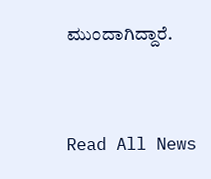ಮುಂದಾಗಿದ್ದಾರೆ.




Read All News